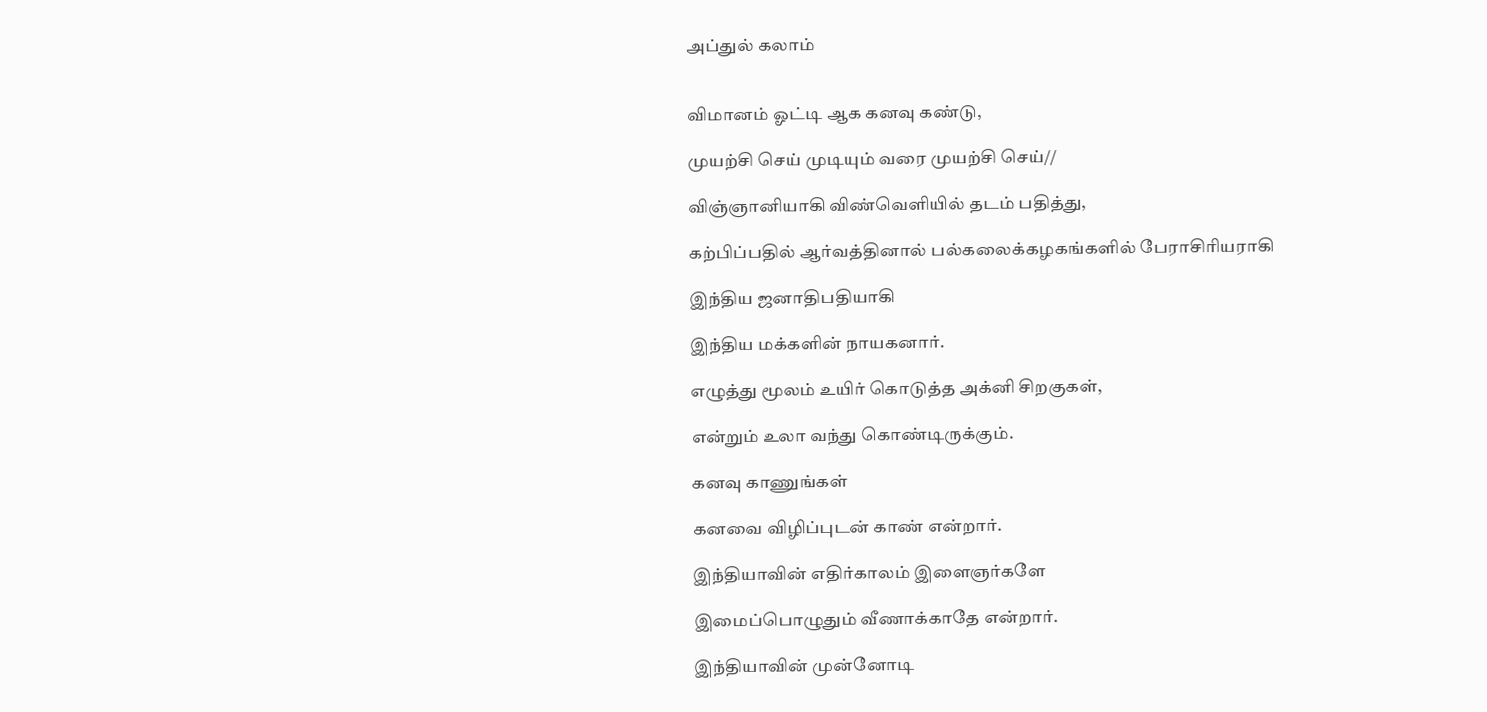அப்துல் கலாம்


விமானம் ஓட்டி ஆக கனவு கண்டு,

முயற்சி செய் முடியும் வரை முயற்சி செய்//

விஞ்ஞானியாகி விண்வெளியில் தடம் பதித்து,

கற்பிப்பதில் ஆர்வத்தினால் பல்கலைக்கழகங்களில் பேராசிரியராகி

இந்திய ஜனாதிபதியாகி

இந்திய மக்களின் நாயகனார்.

எழுத்து மூலம் உயிர் கொடுத்த அக்னி சிறகுகள்,

என்றும் உலா வந்து கொண்டிருக்கும்.

கனவு காணுங்கள்

கனவை விழிப்புடன் காண் என்றார்.

இந்தியாவின் எதிர்காலம் இளைஞர்களே

இமைப்பொழுதும் வீணாக்காதே என்றார்.

இந்தியாவின் முன்னோடி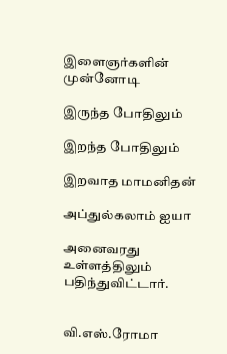இளைஞர்களின் முன்னோடி

இருந்த போதிலும்

இறந்த போதிலும்

இறவாத மாமனிதன்

அப்துல்கலாம் ஐயா

அனைவரது உள்ளத்திலும் பதிந்துவிட்டார்.


வி.எஸ்.ரோமா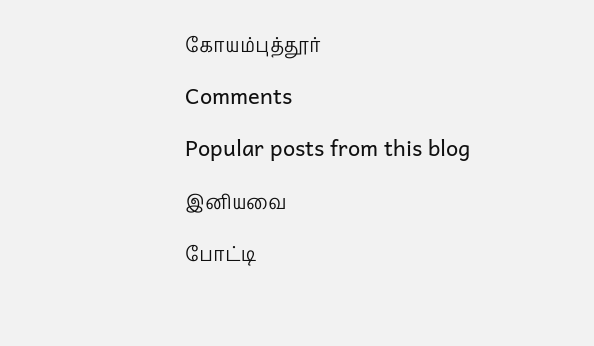கோயம்புத்தூர்

Comments

Popular posts from this blog

இனியவை

போட்டி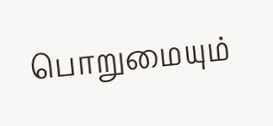பொறுமையும்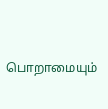பொறாமையும்